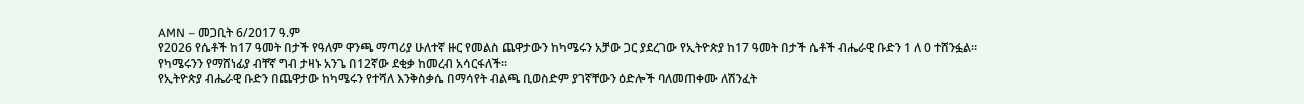AMN – መጋቢት 6/2017 ዓ.ም
የ2026 የሴቶች ከ17 ዓመት በታች የዓለም ዋንጫ ማጣሪያ ሁለተኛ ዙር የመልስ ጨዋታውን ከካሜሩን አቻው ጋር ያደረገው የኢትዮጵያ ከ17 ዓመት በታች ሴቶች ብሔራዊ ቡድን 1 ለ 0 ተሸንፏል።
የካሜሩንን የማሸነፊያ ብቸኛ ግብ ታዛኑ አንጌ በ12ኛው ደቂቃ ከመረብ አሳርፋለች።
የኢትዮጵያ ብሔራዊ ቡድን በጨዋታው ከካሜሩን የተሻለ እንቅስቃሴ በማሳየት ብልጫ ቢወስድም ያገኛቸውን ዕድሎች ባለመጠቀሙ ለሽንፈት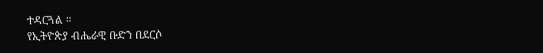ተዳርጓል ።
የኢትዮጵያ ብሔራዊ ቡድን በደርሶ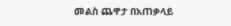መልስ ጨዋታ በአጠቃላይ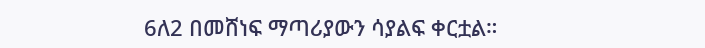6ለ2 በመሸነፍ ማጣሪያውን ሳያልፍ ቀርቷል።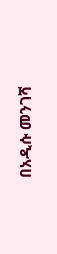በአዲሱ መንገሻ